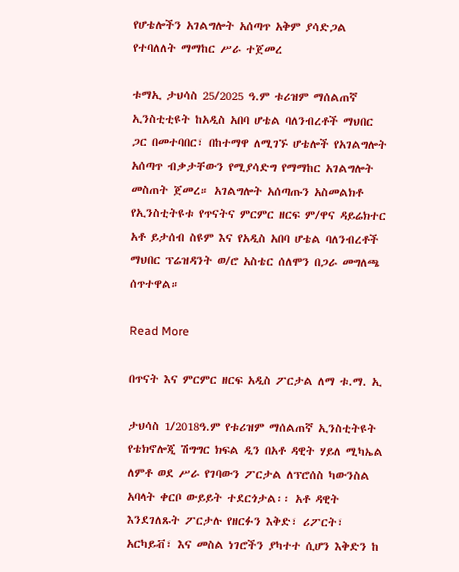የሆቴሎችን አገልግሎት አሰጣጥ አቅም ያሳድጋል የተባለለት ማማከር ሥራ ተጀመረ

ቱማኢ ታህሳስ 25/2025 ዓ.ም ቱሪዝም ማሰልጠኛ ኢንስቲቲዩት ከአዲስ አበባ ሆቴል ባለንብረቶች ማህበር ጋር በመተባበር፣ በከተማዋ ለሚገኙ ሆቴሎች የአገልግሎት አሰጣጥ ብቃታቸውን የሚያሳድግ የማማከር አገልግሎት መስጠት ጀመረ። አገልግሎት አሰጣጡን አስመልክቶ የኢንስቲትዩቱ የጥናትና ምርምር ዘርፍ ም/ዋና ዳይሬክተር አቶ ይታሰብ ስዩም እና የአዲስ አበባ ሆቴል ባለንብረቶች ማህበር ፕሬዝዳንት ወ/ሮ አስቴር ሰለሞን በጋራ መግለጫ ሰጥተዋል።

Read More

በጥናት እና ምርምር ዘርፍ አዲስ ፖርታል ለማ ቱ.ማ. ኢ

ታህሳስ 1/2018ዓ.ም የቱሪዝም ማሰልጠኛ ኢንስቲትዩት የቴክኖሎጂ ሽግግር ክፍል ዲን በአቶ ዳዊት ሃይለ ሚካኤል ለምቶ ወደ ሥራ የገባውን ፖርታል ለፕሮሰስ ካውንስል አባላት ቀርቦ ውይይት ተደርጎታል፡፡ አቶ ዳዊት እንደገለጹት ፖርታሉ የዘርፉን እቅድ፣ ሪፖርት፣ አርካይቭ፣ እና መስል ነገሮችን ያካተተ ሲሆን እቅድን ከ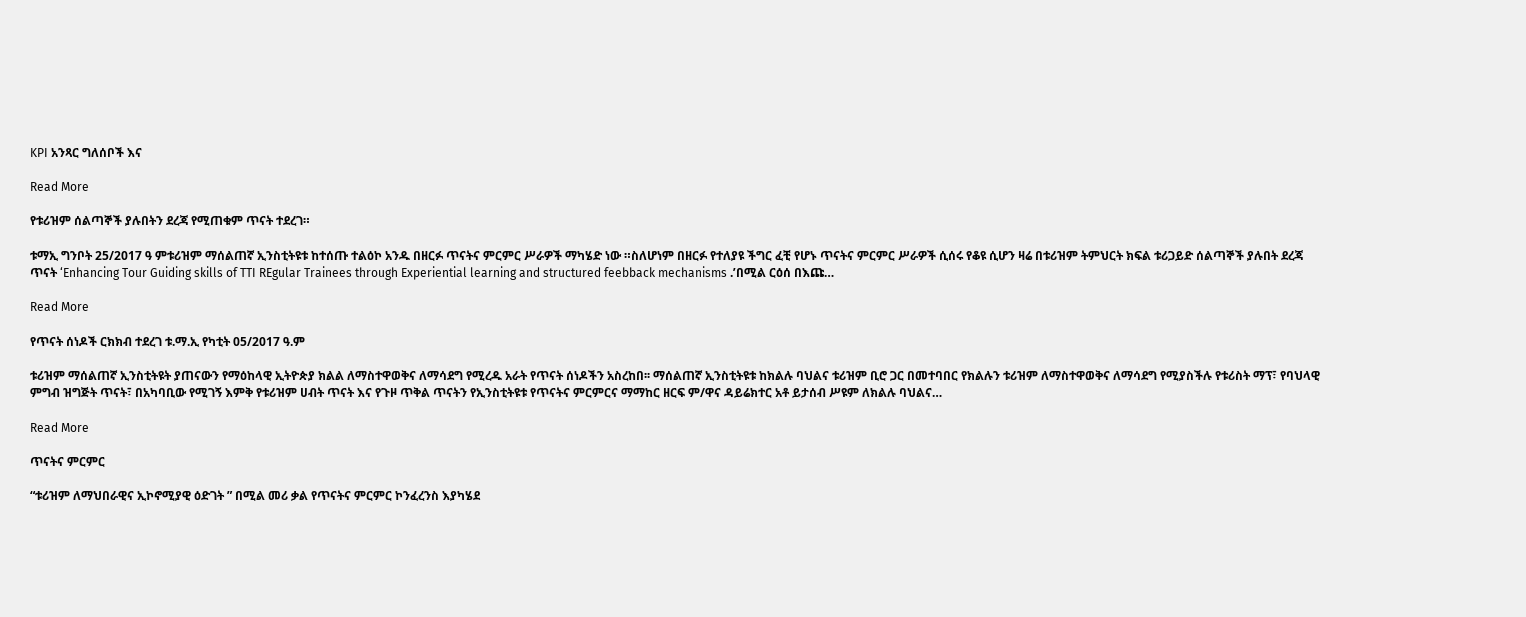KPI አንጻር ግለሰቦች እና

Read More

የቱሪዝም ሰልጣኞች ያሉበትን ደረጃ የሚጠቁም ጥናት ተደረገ።

ቱማኢ ግንቦት 25/2017 ዓ ምቱሪዝም ማሰልጠኛ ኢንስቲትዩቱ ከተሰጡ ተልዕኮ አንዱ በዘርፉ ጥናትና ምርምር ሥራዎች ማካሄድ ነው ።ስለሆነም በዘርፉ የተለያዩ ችግር ፈቺ የሆኑ ጥናትና ምርምር ሥራዎች ሲሰሩ የቆዩ ሲሆን ዛሬ በቱሪዝም ትምህርት ክፍል ቱሪጋይድ ሰልጣኞች ያሉበት ደረጃ ጥናት ‘Enhancing Tour Guiding skills of TTI REgular Trainees through Experiential learning and structured feebback mechanisms .’በሚል ርዕሰ በእጩ…

Read More

የጥናት ሰነዶች ርክክብ ተደረገ ቱ.ማ.ኢ የካቲት 05/2017 ዓ.ም

ቱሪዝም ማሰልጠኛ ኢንስቲትዩት ያጠናውን የማዕከላዊ ኢትዮጵያ ክልል ለማስተዋወቅና ለማሳደግ የሚረዱ አራት የጥናት ሰነዶችን አስረከበ፡፡ ማሰልጠኛ ኢንስቲትዩቱ ከክልሉ ባህልና ቱሪዝም ቢሮ ጋር በመተባበር የክልሉን ቱሪዝም ለማስተዋወቅና ለማሳደግ የሚያስችሉ የቱሪስት ማፕ፣ የባህላዊ ምግብ ዝግጅት ጥናት፣ በአካባቢው የሚገኝ እምቅ የቱሪዝም ሀብት ጥናት እና የጉዞ ጥቅል ጥናትን የኢንስቲትዩቱ የጥናትና ምርምርና ማማከር ዘርፍ ም/ዋና ዳይሬክተር አቶ ይታሰብ ሥዩም ለክልሉ ባህልና…

Read More

ጥናትና ምርምር

“ቱሪዝም ለማህበራዊና ኢኮኖሚያዊ ዕድገት ” በሚል መሪ ቃል የጥናትና ምርምር ኮንፈረንስ እያካሄደ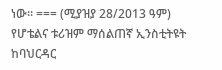ነው። === (ሚያዝያ 28/2013 ዓም) የሆቴልና ቱሪዝም ማሰልጠኛ ኢንስቲትዩት ከባህርዳር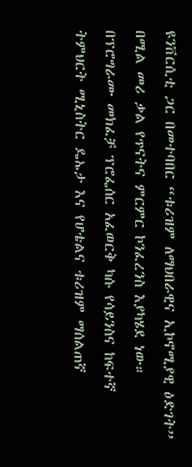ዩንቨርሲቲ ጋር በመተባበር “ቱሪዝም ለማህበራዊና ኢኮኖሚያዊ ዕድገት” በሚል መሪ ቃል የጥናትና ምርምር ኮንፈረንስ እያካሄደ ነው። በፕሮግራሙ መክፈቻ ፕሮፌሰር አፈወርቅ ካሱ የሳይንስና ከፍተኛ ትምህርት ሚኒስትር ዴኤታ እና የሆቴልና ቱሪዝም ማሰልጠኛ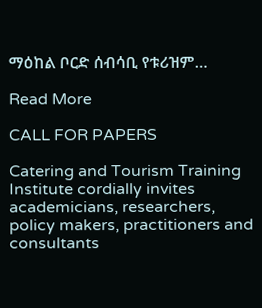ማዕከል ቦርድ ሰብሳቢ የቱሪዝም…

Read More

CALL FOR PAPERS

Catering and Tourism Training Institute cordially invites academicians, researchers, policy makers, practitioners and consultants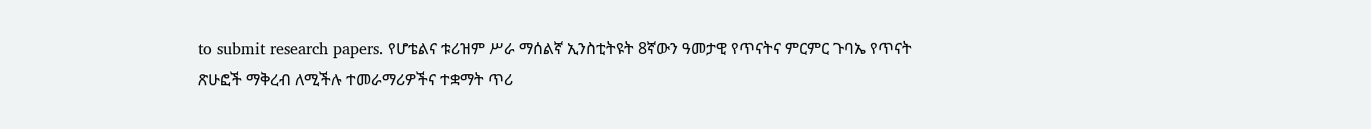to submit research papers. የሆቴልና ቱሪዝም ሥራ ማሰልኛ ኢንስቲትዩት 8ኛውን ዓመታዊ የጥናትና ምርምር ጉባኤ የጥናት ጽሁፎች ማቅረብ ለሚችሉ ተመራማሪዎችና ተቋማት ጥሪ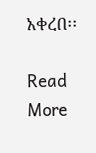አቀረበ፡፡

Read More